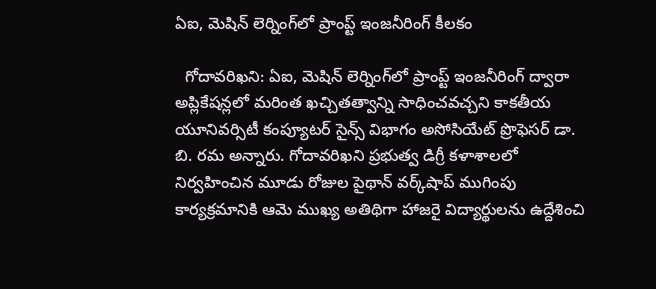ఏఐ, మెషిన్ లెర్నింగ్‌లో ప్రాంప్ట్ ఇంజనీరింగ్ కీలకం

  గోదావరిఖని: ఏఐ, మెషిన్ లెర్నింగ్‌లో ప్రాంప్ట్ ఇంజనీరింగ్ ద్వారా అప్లికేషన్లలో మరింత ఖచ్చితత్వాన్ని సాధించవచ్చని కాకతీయ యూనివర్సిటీ కంప్యూటర్ సైన్స్ విభాగం అసోసియేట్ ప్రొఫెసర్ డా. బి. రమ అన్నారు. గోదావరిఖని ప్రభుత్వ డిగ్రీ కళాశాలలో నిర్వహించిన మూడు రోజుల పైథాన్ వర్క్‌షాప్ ముగింపు కార్యక్రమానికి ఆమె ముఖ్య అతిథిగా హాజరై విద్యార్థులను ఉద్దేశించి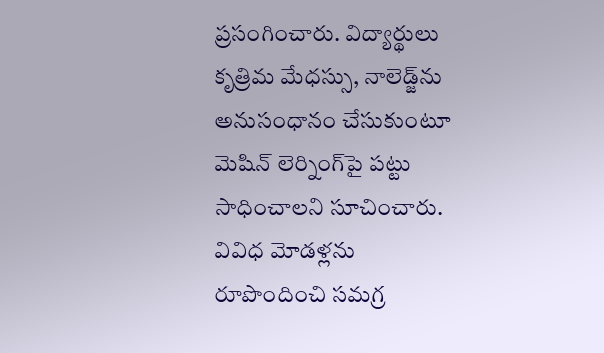ప్రసంగించారు. విద్యార్థులు కృత్రిమ మేధస్సు, నాలెడ్జ్‌ను అనుసంధానం చేసుకుంటూ మెషిన్ లెర్నింగ్‌పై పట్టు సాధించాలని సూచించారు. వివిధ మోడళ్లను రూపొందించి సమగ్ర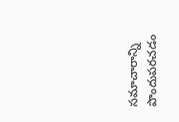సమాచారాన్ని పొందుపరచడం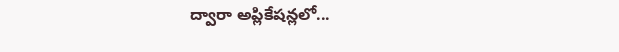ద్వారా అప్లికేషన్లలో...